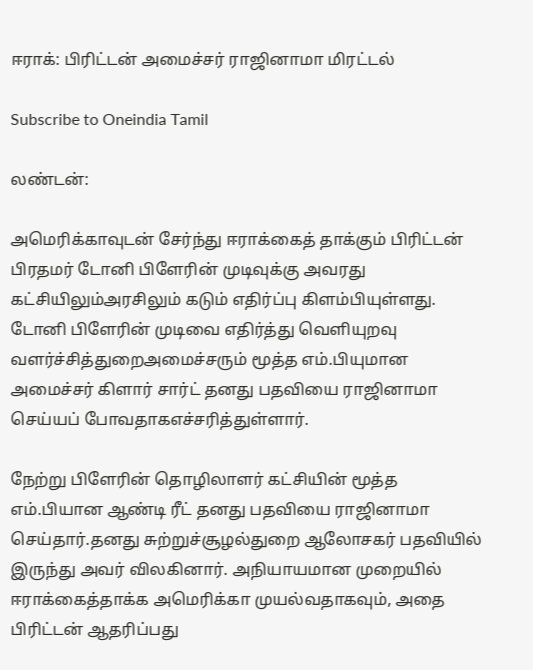ஈராக்: பிரிட்டன் அமைச்சர் ராஜினாமா மிரட்டல்

Subscribe to Oneindia Tamil

லண்டன்:

அமெரிக்காவுடன் சேர்ந்து ஈராக்கைத் தாக்கும் பிரிட்டன் பிரதமர் டோனி பிளேரின் முடிவுக்கு அவரது கட்சியிலும்அரசிலும் கடும் எதிர்ப்பு கிளம்பியுள்ளது. டோனி பிளேரின் முடிவை எதிர்த்து வெளியுறவு வளர்ச்சித்துறைஅமைச்சரும் மூத்த எம்.பியுமான அமைச்சர் கிளார் சார்ட் தனது பதவியை ராஜினாமா செய்யப் போவதாகஎச்சரித்துள்ளார்.

நேற்று பிளேரின் தொழிலாளர் கட்சியின் மூத்த எம்.பியான ஆண்டி ரீட் தனது பதவியை ராஜினாமா செய்தார்.தனது சுற்றுச்சூழல்துறை ஆலோசகர் பதவியில் இருந்து அவர் விலகினார். அநியாயமான முறையில் ஈராக்கைத்தாக்க அமெரிக்கா முயல்வதாகவும், அதை பிரிட்டன் ஆதரிப்பது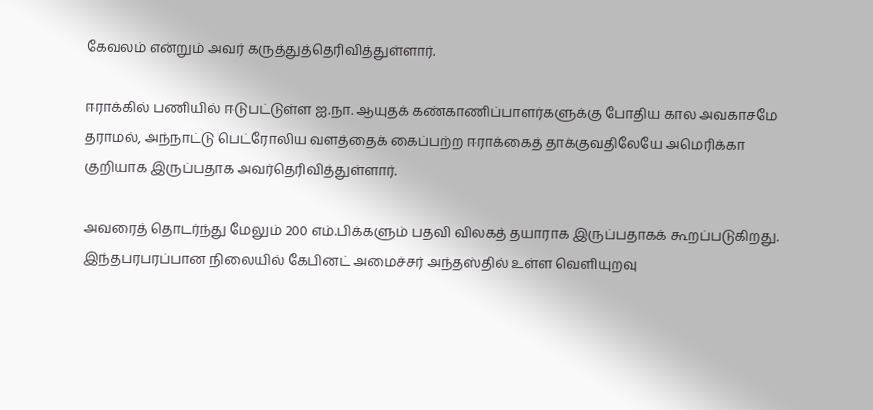கேவலம் என்றும் அவர் கருத்துத்தெரிவித்துள்ளார்.

ஈராக்கில் பணியில் ஈடுபட்டுள்ள ஐ.நா. ஆயுதக் கண்காணிப்பாளர்களுக்கு போதிய கால அவகாசமே தராமல், அந்நாட்டு பெட்ரோலிய வளத்தைக் கைப்பற்ற ஈராக்கைத் தாக்குவதிலேயே அமெரிக்கா குறியாக இருப்பதாக அவர்தெரிவித்துள்ளார்.

அவரைத் தொடர்ந்து மேலும் 200 எம்.பிக்களும் பதவி விலகத் தயாராக இருப்பதாகக் கூறப்படுகிறது. இந்தபரபரப்பான நிலையில் கேபினட் அமைச்சர் அந்தஸ்தில் உள்ள வெளியுறவு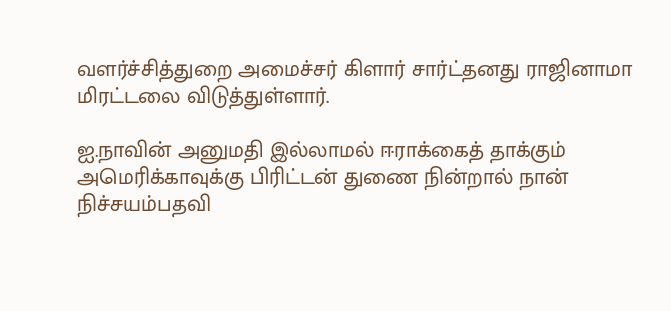வளர்ச்சித்துறை அமைச்சர் கிளார் சார்ட்தனது ராஜினாமா மிரட்டலை விடுத்துள்ளார்.

ஐ.நாவின் அனுமதி இல்லாமல் ஈராக்கைத் தாக்கும் அமெரிக்காவுக்கு பிரிட்டன் துணை நின்றால் நான் நிச்சயம்பதவி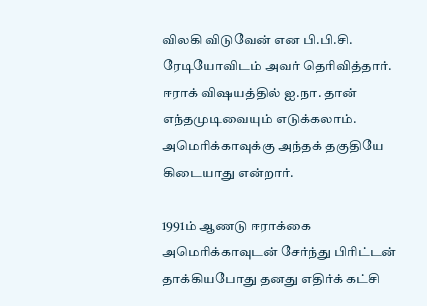விலகி விடுவேன் என பி.பி.சி. ரேடியோவிடம் அவர் தெரிவித்தார். ஈராக் விஷயத்தில் ஐ.நா. தான் எந்தமுடிவையும் எடுக்கலாம். அமெரிக்காவுக்கு அந்தக் தகுதியே கிடையாது என்றார்.

1991ம் ஆணடு ஈராக்கை அமெரிக்காவுடன் சேர்ந்து பிரிட்டன் தாக்கியபோது தனது எதிர்க் கட்சி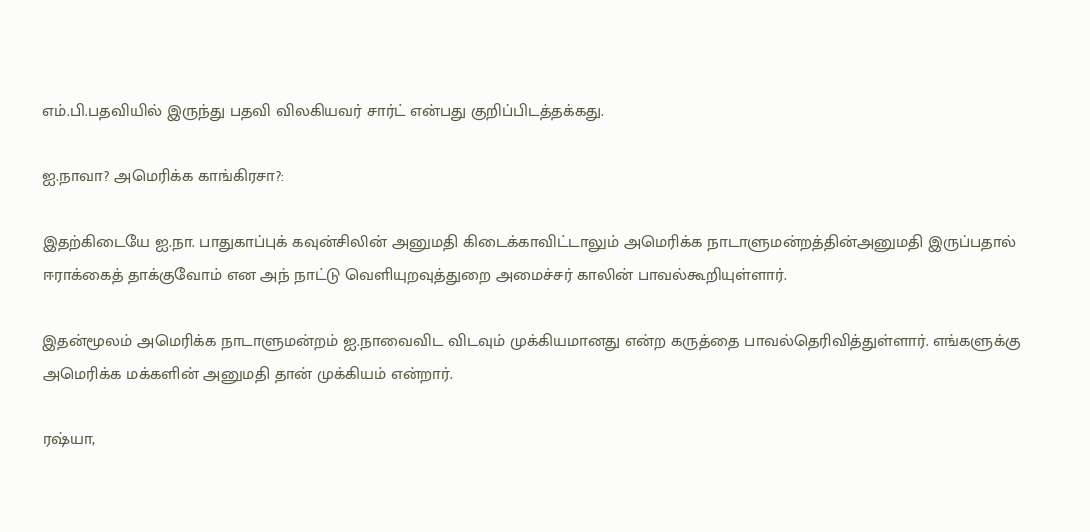எம்.பி.பதவியில் இருந்து பதவி விலகியவர் சார்ட் என்பது குறிப்பிடத்தக்கது.

ஐ.நாவா? அமெரிக்க காங்கிரசா?:

இதற்கிடையே ஐ.நா. பாதுகாப்புக் கவுன்சிலின் அனுமதி கிடைக்காவிட்டாலும் அமெரிக்க நாடாளுமன்றத்தின்அனுமதி இருப்பதால் ஈராக்கைத் தாக்குவோம் என அந் நாட்டு வெளியுறவுத்துறை அமைச்சர் காலின் பாவல்கூறியுள்ளார்.

இதன்மூலம் அமெரிக்க நாடாளுமன்றம் ஐ.நாவைவிட விடவும் முக்கியமானது என்ற கருத்தை பாவல்தெரிவித்துள்ளார். எங்களுக்கு அமெரிக்க மக்களின் அனுமதி தான் முக்கியம் என்றார்.

ரஷ்யா,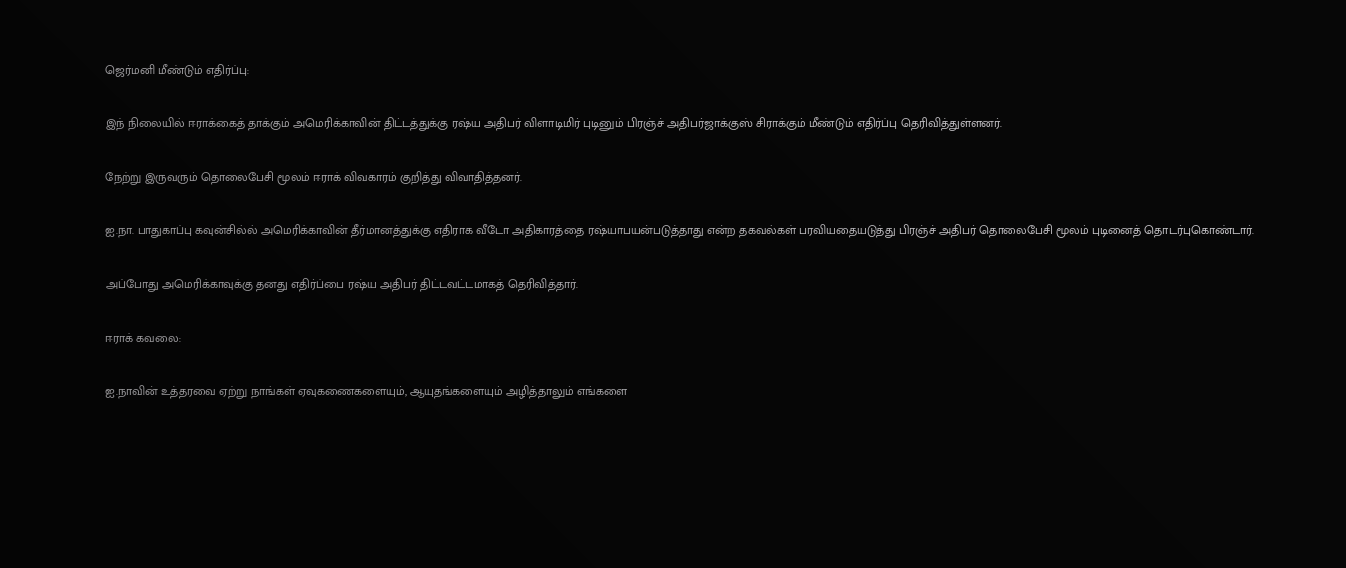ஜெர்மனி மீண்டும் எதிர்ப்பு:

இந் நிலையில் ஈராக்கைத் தாக்கும் அமெரிக்காவின் திட்டத்துக்கு ரஷ்ய அதிபர் விளாடிமிர் புடினும் பிரஞ்ச் அதிபர்ஜாக்குஸ் சிராக்கும் மீண்டும் எதிர்ப்பு தெரிவித்துள்ளனர்.

நேற்று இருவரும் தொலைபேசி மூலம் ஈராக் விவகாரம் குறித்து விவாதித்தனர்.

ஐ.நா. பாதுகாப்பு கவுன்சில்ல் அமெரிக்காவின் தீர்மானத்துக்கு எதிராக வீடோ அதிகாரத்தை ரஷ்யாபயன்படுத்தாது என்ற தகவல்கள் பரவியதையடுத்து பிரஞ்ச் அதிபர் தொலைபேசி மூலம் புடினைத் தொடர்புகொண்டார்.

அப்போது அமெரிக்காவுக்கு தனது எதிர்ப்பை ரஷ்ய அதிபர் திட்டவட்டமாகத் தெரிவித்தார்.

ஈராக் கவலை:

ஐ.நாவின் உத்தரவை ஏற்று நாங்கள் ஏவுகணைகளையும், ஆயுதங்களையும் அழித்தாலும் எங்களை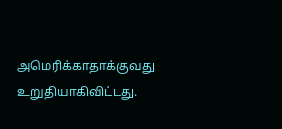அமெரிக்காதாக்குவது உறுதியாகிவிட்டது.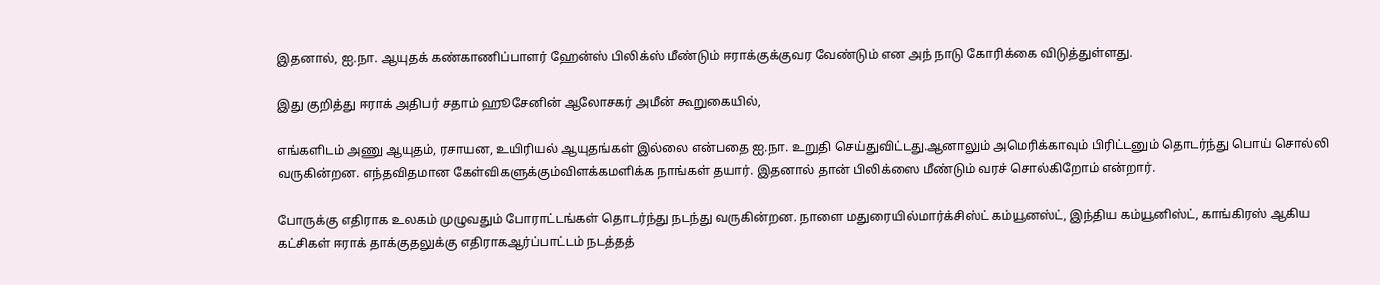இதனால், ஐ.நா. ஆயுதக் கண்காணிப்பாளர் ஹேன்ஸ் பிலிக்ஸ் மீண்டும் ஈராக்குக்குவர வேண்டும் என அந் நாடு கோரிக்கை விடுத்துள்ளது.

இது குறித்து ஈராக் அதிபர் சதாம் ஹூசேனின் ஆலோசகர் அமீன் கூறுகையில்,

எங்களிடம் அணு ஆயுதம், ரசாயன, உயிரியல் ஆயுதங்கள் இல்லை என்பதை ஐ.நா. உறுதி செய்துவிட்டது.ஆனாலும் அமெரிக்காவும் பிரிட்டனும் தொடர்ந்து பொய் சொல்லி வருகின்றன. எந்தவிதமான கேள்விகளுக்கும்விளக்கமளிக்க நாங்கள் தயார். இதனால் தான் பிலிக்ஸை மீண்டும் வரச் சொல்கிறோம் என்றார்.

போருக்கு எதிராக உலகம் முழுவதும் போராட்டங்கள் தொடர்ந்து நடந்து வருகின்றன. நாளை மதுரையில்மார்க்சிஸ்ட் கம்யூனஸ்ட், இந்திய கம்யூனிஸ்ட், காங்கிரஸ் ஆகிய கட்சிகள் ஈராக் தாக்குதலுக்கு எதிராகஆர்ப்பாட்டம் நடத்தத்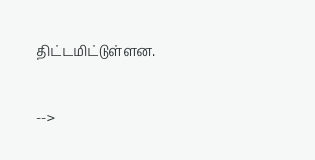திட்டமிட்டுள்ளன.

-->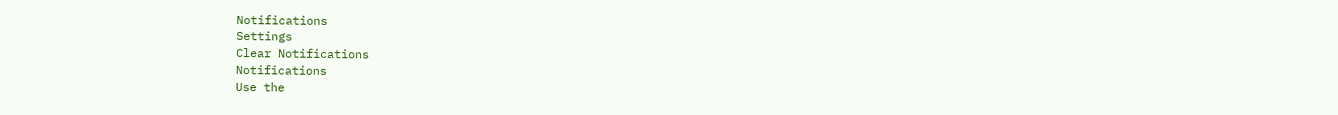Notifications
Settings
Clear Notifications
Notifications
Use the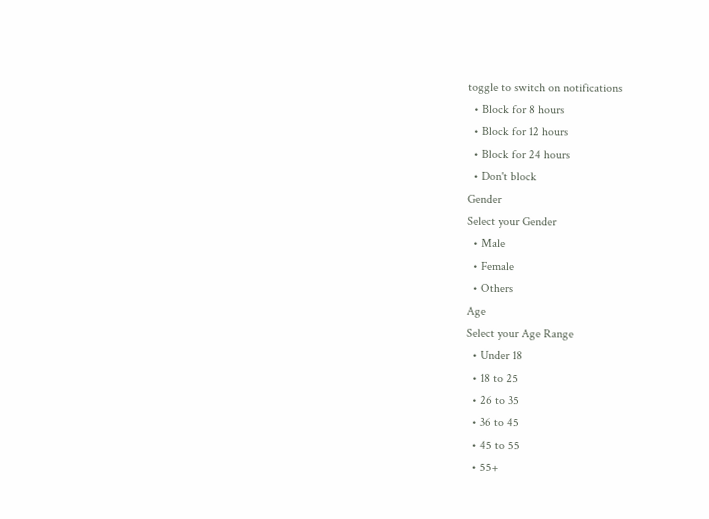toggle to switch on notifications
  • Block for 8 hours
  • Block for 12 hours
  • Block for 24 hours
  • Don't block
Gender
Select your Gender
  • Male
  • Female
  • Others
Age
Select your Age Range
  • Under 18
  • 18 to 25
  • 26 to 35
  • 36 to 45
  • 45 to 55
  • 55+